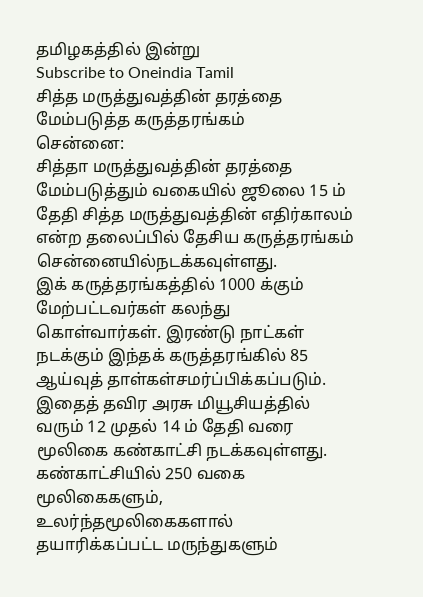தமிழகத்தில் இன்று
Subscribe to Oneindia Tamil
சித்த மருத்துவத்தின் தரத்தை மேம்படுத்த கருத்தரங்கம்
சென்னை:
சித்தா மருத்துவத்தின் தரத்தை மேம்படுத்தும் வகையில் ஜூலை 15 ம் தேதி சித்த மருத்துவத்தின் எதிர்காலம் என்ற தலைப்பில் தேசிய கருத்தரங்கம் சென்னையில்நடக்கவுள்ளது.
இக் கருத்தரங்கத்தில் 1000 க்கும் மேற்பட்டவர்கள் கலந்து கொள்வார்கள். இரண்டு நாட்கள் நடக்கும் இந்தக் கருத்தரங்கில் 85 ஆய்வுத் தாள்கள்சமர்ப்பிக்கப்படும்.
இதைத் தவிர அரசு மியூசியத்தில் வரும் 12 முதல் 14 ம் தேதி வரை மூலிகை கண்காட்சி நடக்கவுள்ளது. கண்காட்சியில் 250 வகை மூலிகைகளும், உலர்ந்தமூலிகைகளால் தயாரிக்கப்பட்ட மருந்துகளும்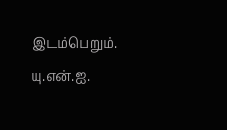இடம்பெறும்.
யு.என்.ஐ.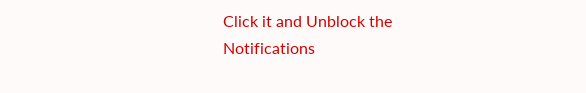Click it and Unblock the Notifications